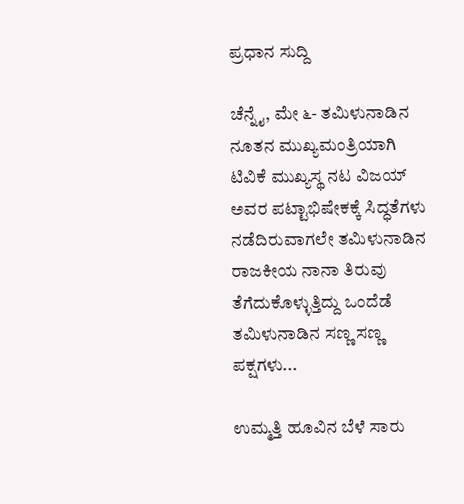ಪ್ರಧಾನ ಸುದ್ದಿ

ಚೆನ್ನೈ, ಮೇ ೬- ತಮಿಳುನಾಡಿನ ನೂತನ ಮುಖ್ಯಮಂತ್ರಿಯಾಗಿ ಟಿವಿಕೆ ಮುಖ್ಯಸ್ಥ ನಟ ವಿಜಯ್ ಅವರ ಪಟ್ಟಾಭಿಷೇಕಕ್ಕೆ ಸಿದ್ಧತೆಗಳು ನಡೆದಿರುವಾಗಲೇ ತಮಿಳುನಾಡಿನ ರಾಜಕೀಯ ನಾನಾ ತಿರುವು ತೆಗೆದುಕೊಳ್ಳುತ್ತಿದ್ದು ಒಂದೆಡೆ ತಮಿಳುನಾಡಿನ ಸಣ್ಣ ಸಣ್ಣ ಪಕ್ಷಗಳು...

ಉಮ್ಮತ್ತಿ ಹೂವಿನ ಬೆಳೆ ಸಾರು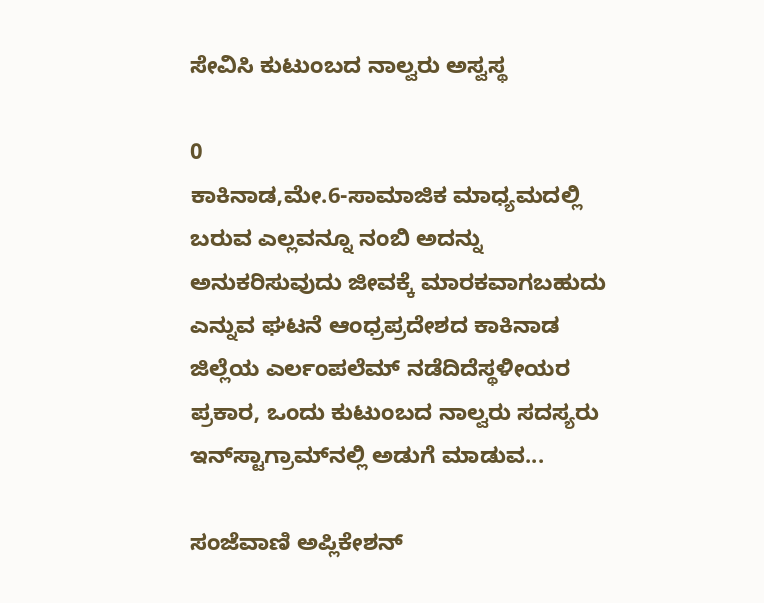ಸೇವಿಸಿ ಕುಟುಂಬದ ನಾಲ್ವರು ಅಸ್ವಸ್ಥ

0
ಕಾಕಿನಾಡ,ಮೇ.6-ಸಾಮಾಜಿಕ ಮಾಧ್ಯಮದಲ್ಲಿ ಬರುವ ಎಲ್ಲವನ್ನೂ ನಂಬಿ ಅದನ್ನು ಅನುಕರಿಸುವುದು ಜೀವಕ್ಕೆ ಮಾರಕವಾಗಬಹುದು ಎನ್ನುವ ಘಟನೆ ಆಂಧ್ರಪ್ರದೇಶದ ಕಾಕಿನಾಡ ಜಿಲ್ಲೆಯ ಎರ್ಲಂಪಲೆಮ್ ನಡೆದಿದೆಸ್ಥಳೀಯರ ಪ್ರಕಾರ, ಒಂದು ಕುಟುಂಬದ ನಾಲ್ವರು ಸದಸ್ಯರು ಇನ್‍ಸ್ಟಾಗ್ರಾಮ್‍ನಲ್ಲಿ ಅಡುಗೆ ಮಾಡುವ...

ಸಂಜೆವಾಣಿ ಅಪ್ಲಿಕೇಶನ್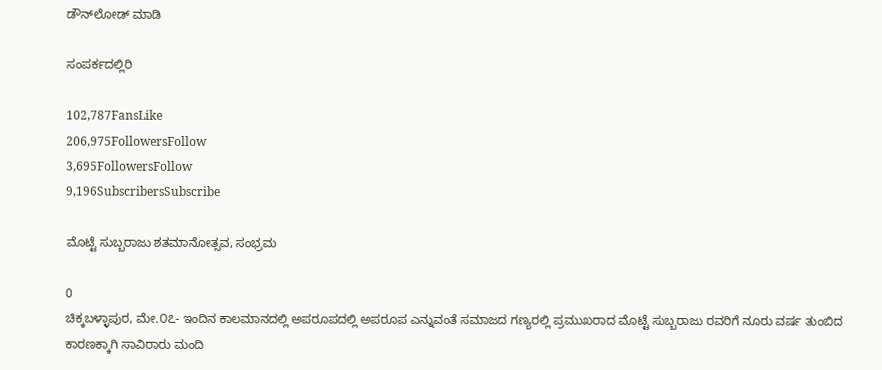ಡೌನ್‌ಲೋಡ್ ಮಾಡಿ

ಸಂಪರ್ಕದಲ್ಲಿರಿ

102,787FansLike
206,975FollowersFollow
3,695FollowersFollow
9,196SubscribersSubscribe

ಮೊಟ್ಟೆ ಸುಬ್ಬರಾಜು ಶತಮಾನೋತ್ಸವ, ಸಂಭ್ರಮ

0
ಚಿಕ್ಕಬಳ್ಳಾಪುರ, ಮೇ.೦೭- ಇಂದಿನ ಕಾಲಮಾನದಲ್ಲಿ ಅಪರೂಪದಲ್ಲಿ ಅಪರೂಪ ಎನ್ನುವಂತೆ ಸಮಾಜದ ಗಣ್ಯರಲ್ಲಿ ಪ್ರಮುಖರಾದ ಮೊಟ್ಟೆ ಸುಬ್ಬರಾಜು ರವರಿಗೆ ನೂರು ವರ್ಷ ತುಂಬಿದ ಕಾರಣಕ್ಕಾಗಿ ಸಾವಿರಾರು ಮಂದಿ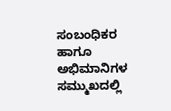ಸಂಬಂಧಿಕರ ಹಾಗೂ ಅಭಿಮಾನಿಗಳ ಸಮ್ಮುಖದಲ್ಲಿ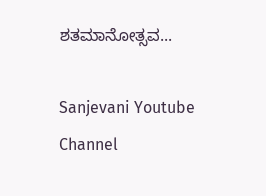ಶತಮಾನೋತ್ಸವ...

Sanjevani Youtube Channel